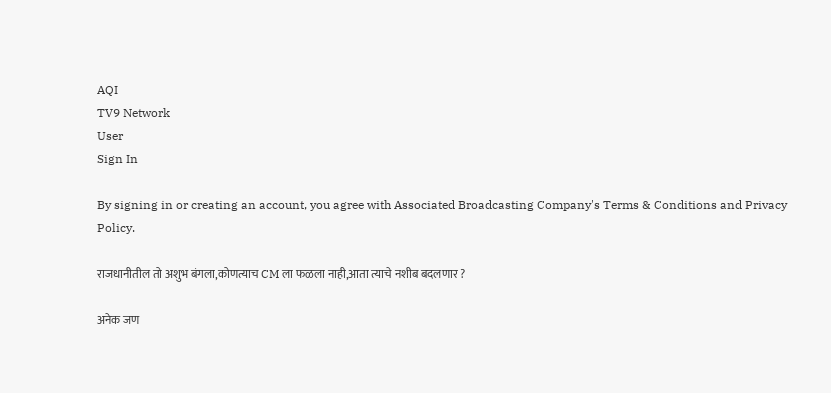AQI
TV9 Network
User
Sign In

By signing in or creating an account, you agree with Associated Broadcasting Company's Terms & Conditions and Privacy Policy.

राजधानीतील तो अशुभ बंगला,कोणत्याच CM ला फळला नाही,आता त्याचे नशीब बदलणार ?

अनेक जण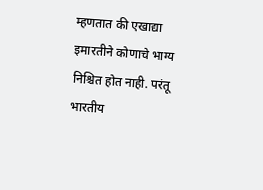म्हणतात की एखाद्या इमारतीने कोणाचे भाग्य निश्चित होत नाही. परंतू भारतीय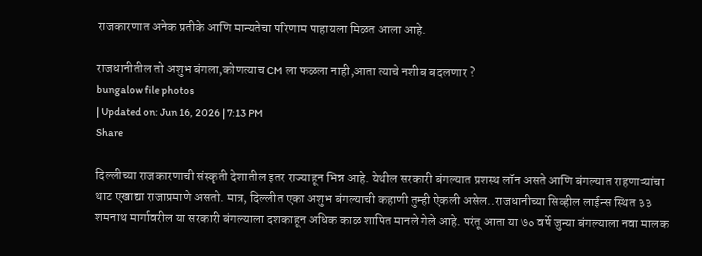राजकारणात अनेक प्रतीके आणि मान्यतेचा परिणाम पाहायला मिळत आला आहे.

राजधानीतील तो अशुभ बंगला,कोणत्याच CM ला फळला नाही,आता त्याचे नशीब बदलणार ?
bungalow file photos
| Updated on: Jun 16, 2026 | 7:13 PM
Share

दिल्लीच्या राजकारणाची संस्कृती देशातील इतर राज्याहून भिन्न आहे. येथील सरकारी बंगल्यात प्रशस्थ लॉन असते आणि बंगल्यात राहणाऱ्यांचा थाट एखाद्या राजाप्रमाणे असतो. मात्र, दिल्लीत एका अशुभ बंगल्याची कहाणी तुम्ही ऐकली असेल..राजधानीच्या सिव्हील लाईन्स स्थित ३३ शमनाथ मार्गावरील या सरकारी बंगल्याला दशकाहून अधिक काळ शापित मानले गेले आहे. परंतू आता या ७० वर्षे जुन्या बंगल्याला नवा मालक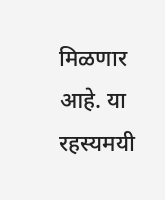मिळणार आहे. या रहस्यमयी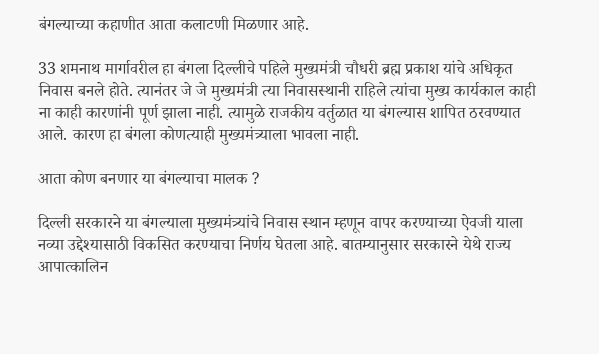बंगल्याच्या कहाणीत आता कलाटणी मिळणार आहे.

33 शमनाथ मार्गावरील हा बंगला दिल्लीचे पहिले मुख्यमंत्री चौधरी ब्रह्म प्रकाश यांचे अधिकृत निवास बनले होते. त्यानंतर जे जे मुख्यमंत्री त्या निवासस्थानी राहिले त्यांचा मुख्य कार्यकाल काही ना काही कारणांनी पूर्ण झाला नाही. त्यामुळे राजकीय वर्तुळात या बंगल्यास शापित ठरवण्यात आले. कारण हा बंगला कोणत्याही मुख्यमंत्र्याला भावला नाही.

आता कोण बनणार या बंगल्याचा मालक ?

दिल्ली सरकारने या बंगल्याला मुख्यमंत्र्यांचे निवास स्थान म्हणून वापर करण्याच्या ऐवजी याला नव्या उद्देश्यासाठी विकसित करण्याचा निर्णय घेतला आहे. बातम्यानुसार सरकारने येथे राज्य आपात्कालिन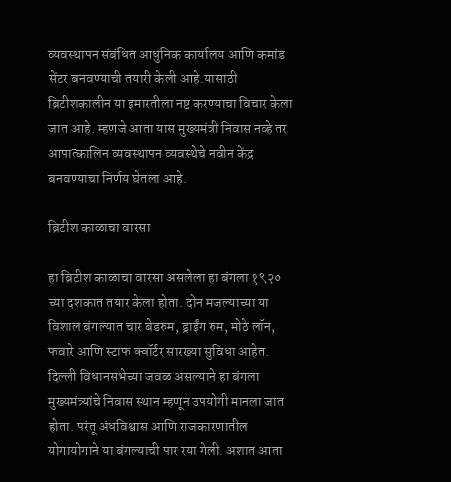व्यवस्थापन संबंधित आधुनिक कार्यालय आणि कमांड सेंटर बनवण्याची तयारी केली आहे.यासाठी ब्रिटीशकालीन या इमारतीला नष्ट करण्याचा विचार केला जात आहे. म्हणजे आता यास मुख्यमंत्री निवास नव्हे तर आपात्कालिन व्यवस्थापन व्यवस्थेचे नवीन केंद्र बनवण्याचा निर्णय घेतला आहे.

ब्रिटीश काळाचा वारसा

हा ब्रिटीश काळाचा वारसा असलेला हा बंगला १९२० च्या दशकात तयार केला होता. दोन मजल्याच्या या विशाल बंगल्यात चार बेडरुम, ड्राईंग रुम, मोठे लॉन, फवारे आणि स्टाफ क्वॉर्टर सारख्या सुविधा आहेत. दिल्ली विधानसभेच्या जवळ असल्याने हा बंगला मुख्यमंत्र्यांचे निवास स्थान म्हणून उपयोगी मानला जात होता. परंतू अंधविश्वास आणि राजकारणातील योगायोगाने या बंगल्याची पार रया गेली. अशात आता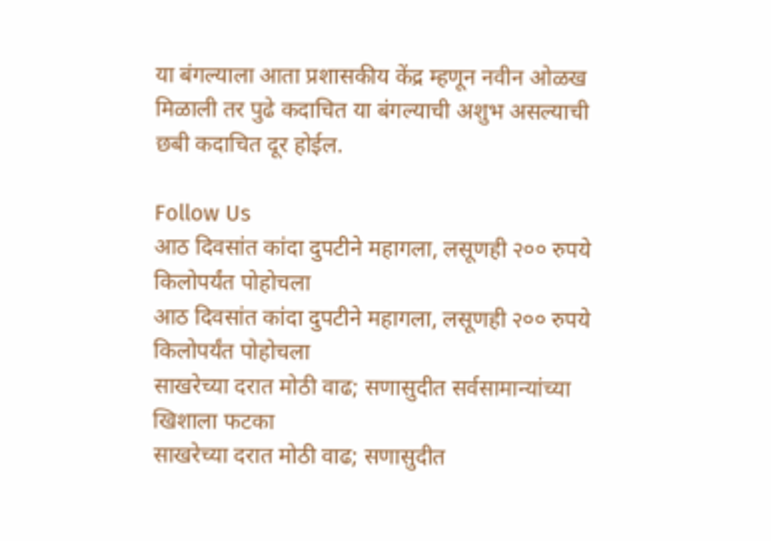या बंगल्याला आता प्रशासकीय केंद्र म्हणून नवीन ओळख मिळाली तर पुढे कदाचित या बंगल्याची अशुभ असल्याची छबी कदाचित दूर होईल.

Follow Us
आठ दिवसांत कांदा दुपटीने महागला, लसूणही २०० रुपये किलोपर्यंत पोहोचला
आठ दिवसांत कांदा दुपटीने महागला, लसूणही २०० रुपये किलोपर्यंत पोहोचला
साखरेच्या दरात मोठी वाढ; सणासुदीत सर्वसामान्यांच्या खिशाला फटका
साखरेच्या दरात मोठी वाढ; सणासुदीत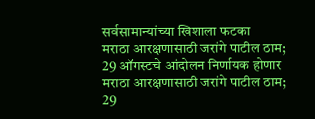सर्वसामान्यांच्या खिशाला फटका
मराठा आरक्षणासाठी जरांगे पाटील ठाम; 29 ऑगस्टचे आंदोलन निर्णायक होणार
मराठा आरक्षणासाठी जरांगे पाटील ठाम; 29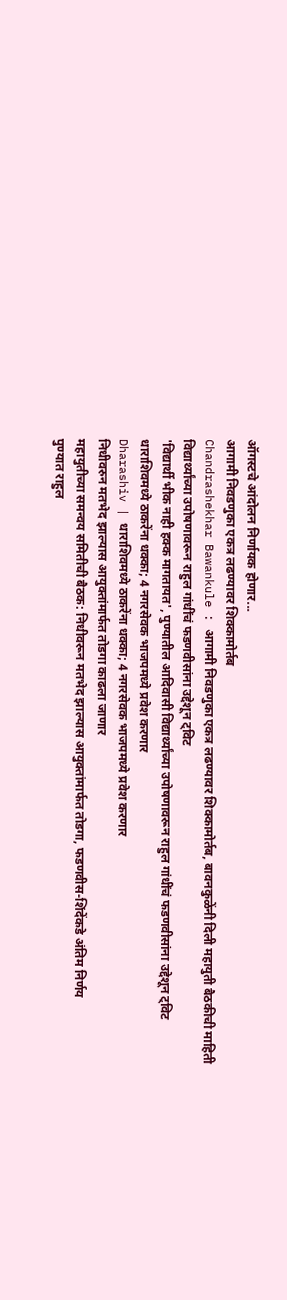ऑगस्टचे आंदोलन निर्णायक होणार...
आगामी निवडणुका एकत्र लढण्यावर शिक्कामोर्तब
Chandrashekhar Bawankule : आगामी निवडणुका एकत्र लढण्यावर शिक्कामोर्तब, बावनकुळेंनी दिली महायुती बैठकीची माहिती
विद्यार्थ्यांच्या उपोषणावरून राहुल गांधींचं फडणवीसांना उद्देशून ट्विट
'विद्यार्थी भीक नाही हक्क मागतायत', पुण्यातील आदिवासी विद्यार्थ्यांच्या उपोषणावरून राहुल गांधींचं फडणवीसांना उद्देशून ट्विट
धाराशिवमध्ये ठाकरेंना धक्का; 4 नगरसेवक भाजपमध्ये प्रवेश करणार
Dharashiv | धाराशिवमध्ये ठाकरेंना धक्का; 4 नगरसेवक भाजपमध्ये प्रवेश करणार
निधीवरुन मतभेद झाल्यास आयुक्तांमार्फत तोडगा काढला जाणार
महायुतीच्या समन्वय समितीची बैठक: निधीवरून मतभेद झाल्यास आयुक्तांमार्फत तोडगा, फडणवीस-शिंदेंकडे अंतिम निर्णय
पुण्यात राहुल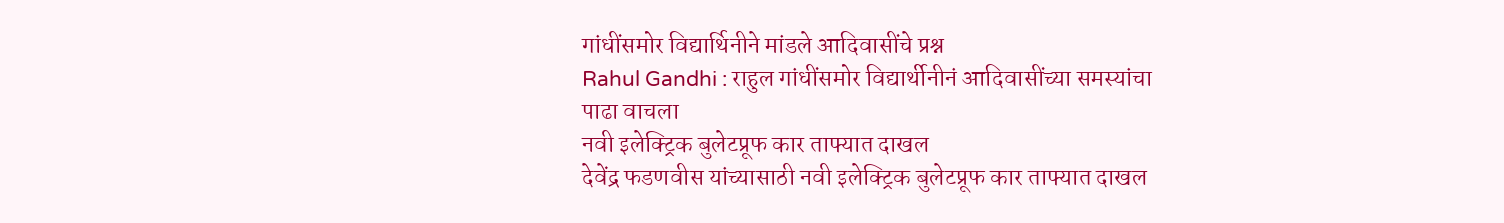गांधींसमोर विद्यार्थिनीने मांडले आदिवासींचे प्रश्न
Rahul Gandhi : राहुल गांधींसमोर विद्यार्थीनीनं आदिवासींच्या समस्यांचा पाढा वाचला
नवी इलेक्ट्रिक बुलेटप्रूफ कार ताफ्यात दाखल
देवेंद्र फडणवीस यांच्यासाठी नवी इलेक्ट्रिक बुलेटप्रूफ कार ताफ्यात दाखल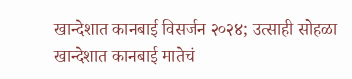खान्देशात कानबाई विसर्जन २०२४; उत्साही सोहळा
खान्देशात कानबाई मातेचं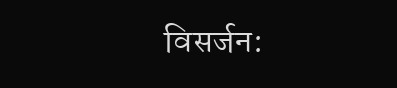विसर्जन: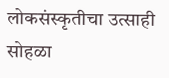लोकसंस्कृतीचा उत्साही सोहळा